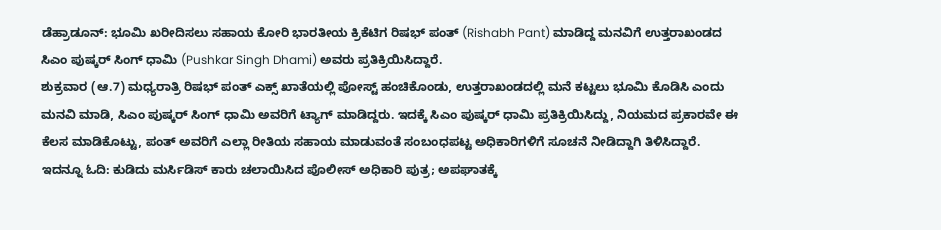ಡೆಹ್ರಾಡೂನ್: ಭೂಮಿ ಖರೀದಿಸಲು ಸಹಾಯ ಕೋರಿ ಭಾರತೀಯ ಕ್ರಿಕೆಟಿಗ ರಿಷಭ್ ಪಂತ್ (Rishabh Pant) ಮಾಡಿದ್ದ ಮನವಿಗೆ ಉತ್ತರಾಖಂಡದ ಸಿಎಂ ಪುಷ್ಕರ್ ಸಿಂಗ್ ಧಾಮಿ (Pushkar Singh Dhami) ಅವರು ಪ್ರತಿಕ್ರಿಯಿಸಿದ್ದಾರೆ.
ಶುಕ್ರವಾರ (ಆ.7) ಮಧ್ಯರಾತ್ರಿ ರಿಷಭ್ ಪಂತ್ ಎಕ್ಸ್ ಖಾತೆಯಲ್ಲಿ ಪೋಸ್ಟ್ ಹಂಚಿಕೊಂಡು, ಉತ್ತರಾಖಂಡದಲ್ಲಿ ಮನೆ ಕಟ್ಟಲು ಭೂಮಿ ಕೊಡಿಸಿ ಎಂದು ಮನವಿ ಮಾಡಿ, ಸಿಎಂ ಪುಷ್ಕರ್ ಸಿಂಗ್ ಧಾಮಿ ಅವರಿಗೆ ಟ್ಯಾಗ್ ಮಾಡಿದ್ದರು. ಇದಕ್ಕೆ ಸಿಎಂ ಪುಷ್ಕರ್ ಧಾಮಿ ಪ್ರತಿಕ್ರಿಯಿಸಿದ್ದು, ನಿಯಮದ ಪ್ರಕಾರವೇ ಈ ಕೆಲಸ ಮಾಡಿಕೊಟ್ಟು, ಪಂತ್ ಅವರಿಗೆ ಎಲ್ಲಾ ರೀತಿಯ ಸಹಾಯ ಮಾಡುವಂತೆ ಸಂಬಂಧಪಟ್ಟ ಅಧಿಕಾರಿಗಳಿಗೆ ಸೂಚನೆ ನೀಡಿದ್ದಾಗಿ ತಿಳಿಸಿದ್ದಾರೆ. ಇದನ್ನೂ ಓದಿ: ಕುಡಿದು ಮರ್ಸಿಡಿಸ್ ಕಾರು ಚಲಾಯಿಸಿದ ಪೊಲೀಸ್ ಅಧಿಕಾರಿ ಪುತ್ರ; ಅಪಘಾತಕ್ಕೆ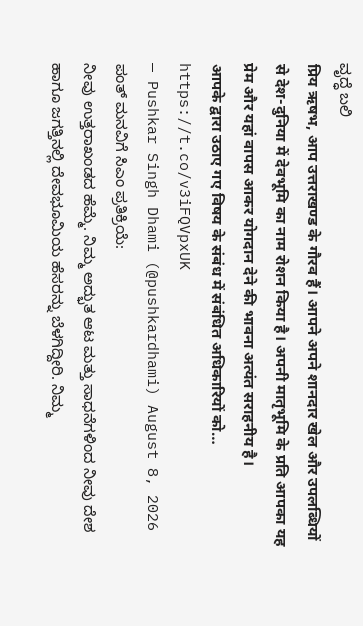ವೃದ್ಧೆ ಬಲಿ
प्रिय ऋषभ, आप उत्तराखण्ड के गौरव हैं। आपने अपने शानदार खेल और उपलब्धियों से देश-दुनिया में देवभूमि का नाम रोशन किया है। अपनी मातृभूमि के प्रति आपका यह प्रेम और यहां वापस आकर योगदान देने की भावना अत्यंत सराहनीय है।
आपके द्वारा उठाए गए विषय के संबंध में संबंधित अधिकारियों को… https://t.co/v3iFQVpxUK
— Pushkar Singh Dhami (@pushkardhami) August 8, 2026
ಪಂತ್ ಮನವಿಗೆ ಸಿಎಂ ಪ್ರತಿಕ್ರಿಯೆ:
ನೀವು ಉತ್ತರಾಖಂಡದ ಹೆಮ್ಮೆ. ನಿಮ್ಮ ಅದ್ಭುತ ಆಟ ಮತ್ತು ಸಾಧನೆಗಳಿಂದ ನೀವು ದೇಶ ಹಾಗೂ ಜಗತ್ತಿನಲ್ಲಿ ದೇವಭೂಮಿಯ ಹೆಸರನ್ನು ಬೆಳಗಿದ್ದೀರಿ. ನಿಮ್ಮ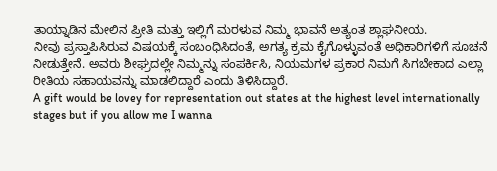ತಾಯ್ನಾಡಿನ ಮೇಲಿನ ಪ್ರೀತಿ ಮತ್ತು ಇಲ್ಲಿಗೆ ಮರಳುವ ನಿಮ್ಮ ಭಾವನೆ ಅತ್ಯಂತ ಶ್ಲಾಘನೀಯ.
ನೀವು ಪ್ರಸ್ತಾಪಿಸಿರುವ ವಿಷಯಕ್ಕೆ ಸಂಬಂಧಿಸಿದಂತೆ, ಅಗತ್ಯ ಕ್ರಮ ಕೈಗೊಳ್ಳುವಂತೆ ಅಧಿಕಾರಿಗಳಿಗೆ ಸೂಚನೆ ನೀಡುತ್ತೇನೆ. ಅವರು ಶೀಘ್ರದಲ್ಲೇ ನಿಮ್ಮನ್ನು ಸಂಪರ್ಕಿಸಿ, ನಿಯಮಗಳ ಪ್ರಕಾರ ನಿಮಗೆ ಸಿಗಬೇಕಾದ ಎಲ್ಲಾ ರೀತಿಯ ಸಹಾಯವನ್ನು ಮಾಡಲಿದ್ದಾರೆ ಎಂದು ತಿಳಿಸಿದ್ದಾರೆ.
A gift would be lovey for representation out states at the highest level internationally stages but if you allow me I wanna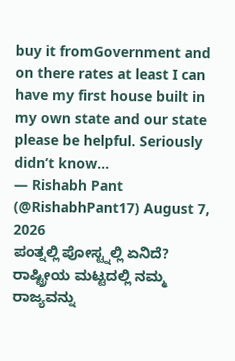buy it fromGovernment and on there rates at least I can have my first house built in my own state and our state please be helpful. Seriously didn’t know…
— Rishabh Pant (@RishabhPant17) August 7, 2026
ಪಂತ್ನಲ್ಲಿ ಪೋಸ್ಟ್ನಲ್ಲಿ ಏನಿದೆ?
ರಾಷ್ಟ್ರೀಯ ಮಟ್ಟದಲ್ಲಿ ನಮ್ಮ ರಾಜ್ಯವನ್ನು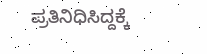ಪ್ರತಿನಿಧಿಸಿದ್ದಕ್ಕೆ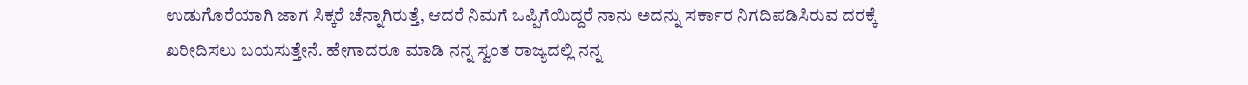ಉಡುಗೊರೆಯಾಗಿ ಜಾಗ ಸಿಕ್ಕರೆ ಚೆನ್ನಾಗಿರುತ್ತೆ, ಆದರೆ ನಿಮಗೆ ಒಪ್ಪಿಗೆಯಿದ್ದರೆ ನಾನು ಅದನ್ನು ಸರ್ಕಾರ ನಿಗದಿಪಡಿಸಿರುವ ದರಕ್ಕೆ ಖರೀದಿಸಲು ಬಯಸುತ್ತೇನೆ. ಹೇಗಾದರೂ ಮಾಡಿ ನನ್ನ ಸ್ವಂತ ರಾಜ್ಯದಲ್ಲಿ ನನ್ನ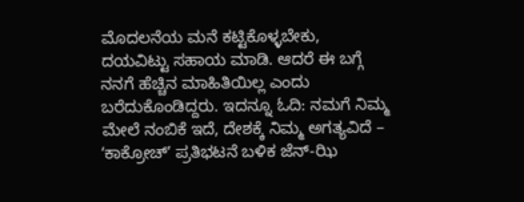ಮೊದಲನೆಯ ಮನೆ ಕಟ್ಟಿಕೊಳ್ಳಬೇಕು, ದಯವಿಟ್ಟು ಸಹಾಯ ಮಾಡಿ. ಆದರೆ ಈ ಬಗ್ಗೆ ನನಗೆ ಹೆಚ್ಚಿನ ಮಾಹಿತಿಯಿಲ್ಲ ಎಂದು ಬರೆದುಕೊಂಡಿದ್ದರು. ಇದನ್ನೂ ಓದಿ: ನಮಗೆ ನಿಮ್ಮ ಮೇಲೆ ನಂಬಿಕೆ ಇದೆ, ದೇಶಕ್ಕೆ ನಿಮ್ಮ ಅಗತ್ಯವಿದೆ – ʻಕಾಕ್ರೋಚ್ʼ ಪ್ರತಿಭಟನೆ ಬಳಿಕ ಜೆನ್-ಝಿ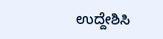ಉದ್ದೇಶಿಸಿ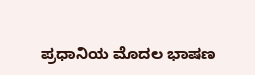ಪ್ರಧಾನಿಯ ಮೊದಲ ಭಾಷಣ